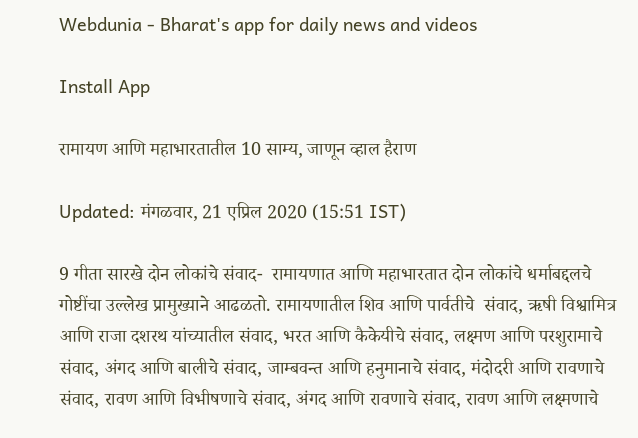Webdunia - Bharat's app for daily news and videos

Install App

रामायण आणि महाभारतातील 10 साम्य, जाणून व्हाल हैराण

Updated: मंगळवार, 21 एप्रिल 2020 (15:51 IST)

9 गीता सारखे दोन लोकांचे संवाद-  रामायणात आणि महाभारतात दोन लोकांचे धर्माबद्दलचे गोष्टींचा उल्लेख प्रामुख्याने आढळतो. रामायणातील शिव आणि पार्वतीचे  संवाद, ऋषी विश्वामित्र आणि राजा दशरथ यांच्यातील संवाद, भरत आणि कैकेयीचे संवाद, लक्ष्मण आणि परशुरामाचे संवाद, अंगद आणि बालीचे संवाद, जाम्बवन्त आणि हनुमानाचे संवाद, मंदोदरी आणि रावणाचे संवाद, रावण आणि विभीषणाचे संवाद, अंगद आणि रावणाचे संवाद, रावण आणि लक्ष्मणाचे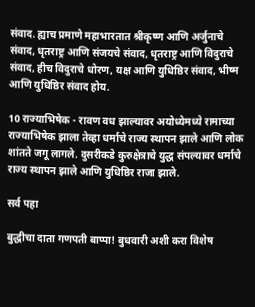संवाद. ह्याच प्रमाणे महाभारतात श्रीकृष्ण आणि अर्जुनाचे संवाद, धृतराष्ट्र आणि संजयचे संवाद, धृतराष्ट्र आणि विदुराचे संवाद, हीच विदुराचे धोरण, यक्ष आणि युधिष्ठिर संवाद, भीष्म आणि युधिष्ठिर संवाद होय.

10 राज्याभिषेक - रावण वध झाल्यावर अयोध्येमध्ये रामाच्या राज्याभिषेक झाला तेव्हा धर्माचे राज्य स्थापन झाले आणि लोक शांतते जगू लागले. दुसरीकडे कुरुक्षेत्राचे युद्ध संपल्यावर धर्माचे राज्य स्थापन झाले आणि युधिष्ठिर राजा झाले.

सर्व पहा

बुद्धीचा दाता गणपती बाप्पा! बुधवारी अशी करा विशेष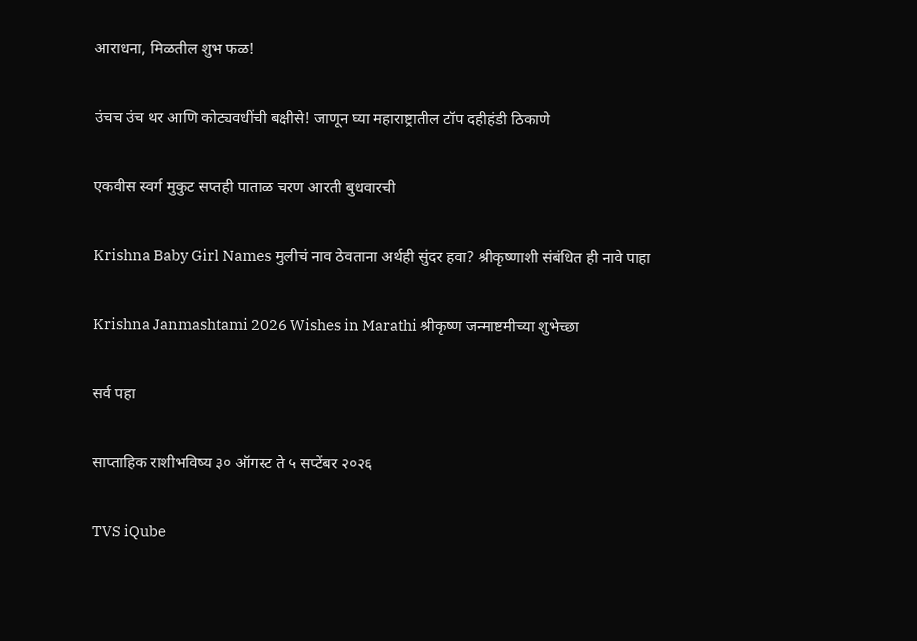आराधना, मिळतील शुभ फळ!

उंचच उंच थर आणि कोट्यवधींची बक्षीसे! जाणून घ्या महाराष्ट्रातील टॉप दहीहंडी ठिकाणे

एकवीस स्वर्ग मुकुट सप्तही पाताळ चरण आरती बुधवारची

Krishna Baby Girl Names मुलीचं नाव ठेवताना अर्थही सुंदर हवा? श्रीकृष्णाशी संबंधित ही नावे पाहा

Krishna Janmashtami 2026 Wishes in Marathi श्रीकृष्ण जन्माष्टमीच्या शुभेच्छा

सर्व पहा

साप्ताहिक राशीभविष्य ३० ऑगस्ट ते ५ सप्टेंबर २०२६

TVS iQube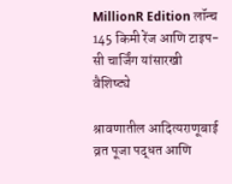MillionR Edition लॉन्च 145 किमी रेंज आणि टाइप-सी चार्जिंग यांसारखी वैशिष्ट्ये

श्रावणातील आदित्यराणूबाई व्रत पूजा पद्धत आणि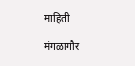माहिती

मंगळागौर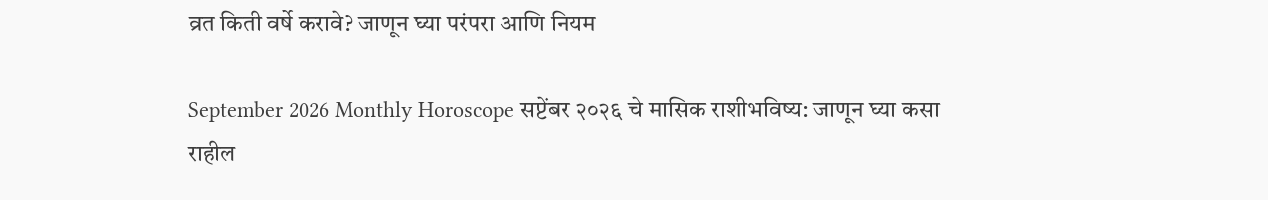व्रत किती वर्षे करावे? जाणून घ्या परंपरा आणि नियम

September 2026 Monthly Horoscope सप्टेंबर २०२६ चे मासिक राशीभविष्य: जाणून घ्या कसा राहील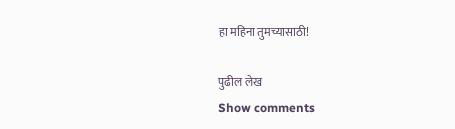हा महिना तुमच्यासाठी!

पुढील लेख
Show comments